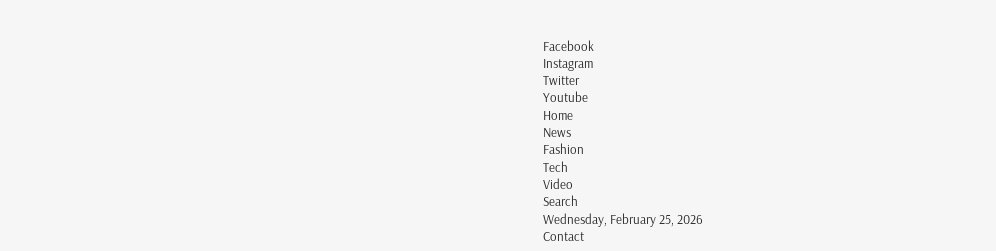Facebook
Instagram
Twitter
Youtube
Home
News
Fashion
Tech
Video
Search
Wednesday, February 25, 2026
Contact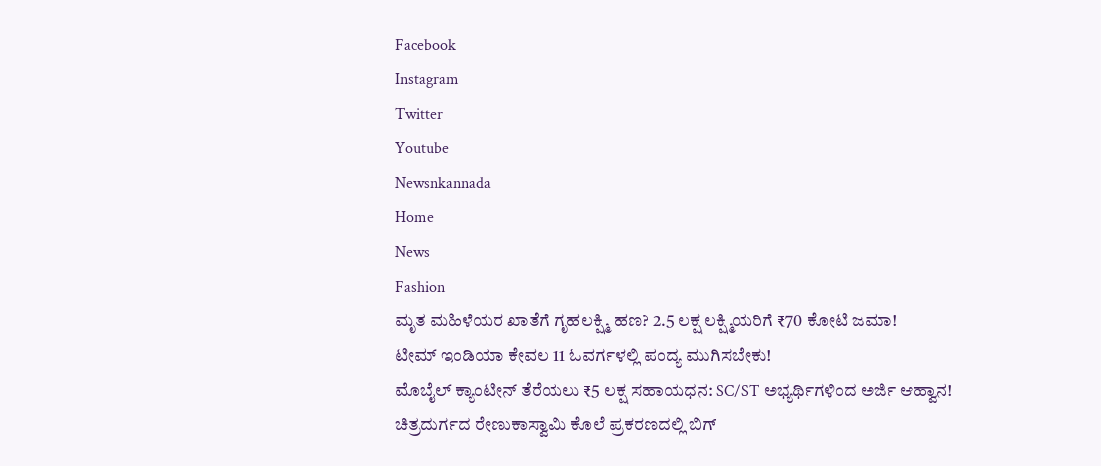Facebook
Instagram
Twitter
Youtube
Newsnkannada
Home
News
Fashion
ಮೃತ ಮಹಿಳೆಯರ ಖಾತೆಗೆ ಗೃಹಲಕ್ಷ್ಮಿ ಹಣ? 2.5 ಲಕ್ಷ ಲಕ್ಷ್ಮಿಯರಿಗೆ ₹70 ಕೋಟಿ ಜಮಾ!
ಟೀಮ್ ಇಂಡಿಯಾ ಕೇವಲ 11 ಓವರ್ಗಳಲ್ಲಿ ಪಂದ್ಯ ಮುಗಿಸಬೇಕು!
ಮೊಬೈಲ್ ಕ್ಯಾಂಟೀನ್ ತೆರೆಯಲು ₹5 ಲಕ್ಷ ಸಹಾಯಧನ: SC/ST ಅಭ್ಯರ್ಥಿಗಳಿಂದ ಅರ್ಜಿ ಆಹ್ವಾನ!
ಚಿತ್ರದುರ್ಗದ ರೇಣುಕಾಸ್ವಾಮಿ ಕೊಲೆ ಪ್ರಕರಣದಲ್ಲಿ ಬಿಗ್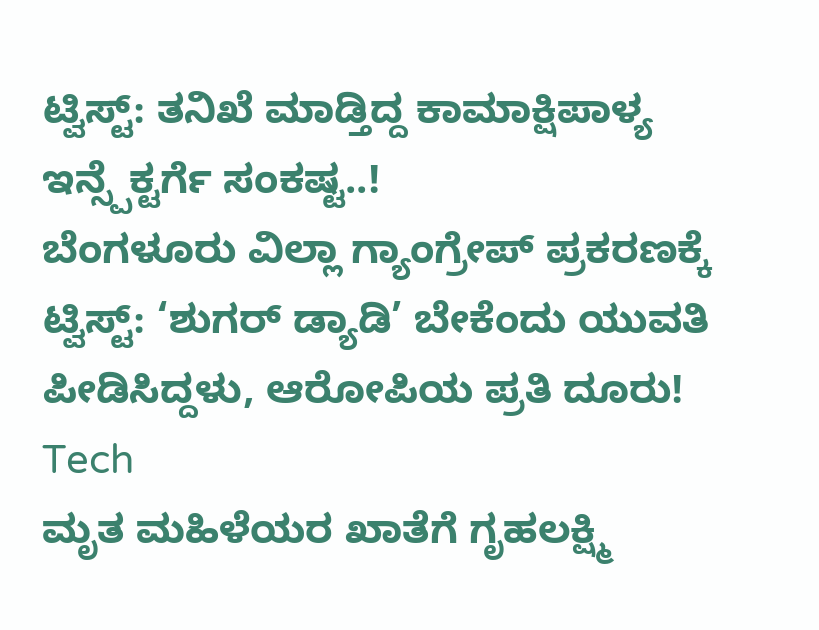ಟ್ವಿಸ್ಟ್: ತನಿಖೆ ಮಾಡ್ತಿದ್ದ ಕಾಮಾಕ್ಷಿಪಾಳ್ಯ ಇನ್ಸ್ಪೆಕ್ಟರ್ಗೆ ಸಂಕಷ್ಟ..!
ಬೆಂಗಳೂರು ವಿಲ್ಲಾ ಗ್ಯಾಂಗ್ರೇಪ್ ಪ್ರಕರಣಕ್ಕೆ ಟ್ವಿಸ್ಟ್: ‘ಶುಗರ್ ಡ್ಯಾಡಿ’ ಬೇಕೆಂದು ಯುವತಿ ಪೀಡಿಸಿದ್ದಳು, ಆರೋಪಿಯ ಪ್ರತಿ ದೂರು!
Tech
ಮೃತ ಮಹಿಳೆಯರ ಖಾತೆಗೆ ಗೃಹಲಕ್ಷ್ಮಿ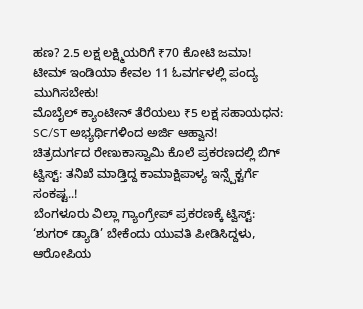ಹಣ? 2.5 ಲಕ್ಷ ಲಕ್ಷ್ಮಿಯರಿಗೆ ₹70 ಕೋಟಿ ಜಮಾ!
ಟೀಮ್ ಇಂಡಿಯಾ ಕೇವಲ 11 ಓವರ್ಗಳಲ್ಲಿ ಪಂದ್ಯ ಮುಗಿಸಬೇಕು!
ಮೊಬೈಲ್ ಕ್ಯಾಂಟೀನ್ ತೆರೆಯಲು ₹5 ಲಕ್ಷ ಸಹಾಯಧನ: SC/ST ಅಭ್ಯರ್ಥಿಗಳಿಂದ ಅರ್ಜಿ ಆಹ್ವಾನ!
ಚಿತ್ರದುರ್ಗದ ರೇಣುಕಾಸ್ವಾಮಿ ಕೊಲೆ ಪ್ರಕರಣದಲ್ಲಿ ಬಿಗ್ ಟ್ವಿಸ್ಟ್: ತನಿಖೆ ಮಾಡ್ತಿದ್ದ ಕಾಮಾಕ್ಷಿಪಾಳ್ಯ ಇನ್ಸ್ಪೆಕ್ಟರ್ಗೆ ಸಂಕಷ್ಟ..!
ಬೆಂಗಳೂರು ವಿಲ್ಲಾ ಗ್ಯಾಂಗ್ರೇಪ್ ಪ್ರಕರಣಕ್ಕೆ ಟ್ವಿಸ್ಟ್: ‘ಶುಗರ್ ಡ್ಯಾಡಿ’ ಬೇಕೆಂದು ಯುವತಿ ಪೀಡಿಸಿದ್ದಳು, ಆರೋಪಿಯ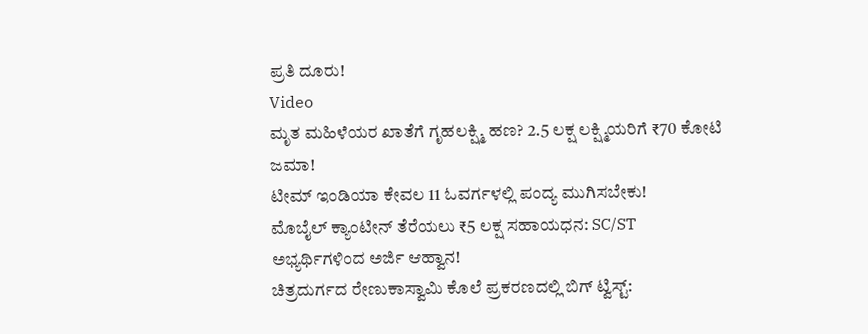ಪ್ರತಿ ದೂರು!
Video
ಮೃತ ಮಹಿಳೆಯರ ಖಾತೆಗೆ ಗೃಹಲಕ್ಷ್ಮಿ ಹಣ? 2.5 ಲಕ್ಷ ಲಕ್ಷ್ಮಿಯರಿಗೆ ₹70 ಕೋಟಿ ಜಮಾ!
ಟೀಮ್ ಇಂಡಿಯಾ ಕೇವಲ 11 ಓವರ್ಗಳಲ್ಲಿ ಪಂದ್ಯ ಮುಗಿಸಬೇಕು!
ಮೊಬೈಲ್ ಕ್ಯಾಂಟೀನ್ ತೆರೆಯಲು ₹5 ಲಕ್ಷ ಸಹಾಯಧನ: SC/ST ಅಭ್ಯರ್ಥಿಗಳಿಂದ ಅರ್ಜಿ ಆಹ್ವಾನ!
ಚಿತ್ರದುರ್ಗದ ರೇಣುಕಾಸ್ವಾಮಿ ಕೊಲೆ ಪ್ರಕರಣದಲ್ಲಿ ಬಿಗ್ ಟ್ವಿಸ್ಟ್: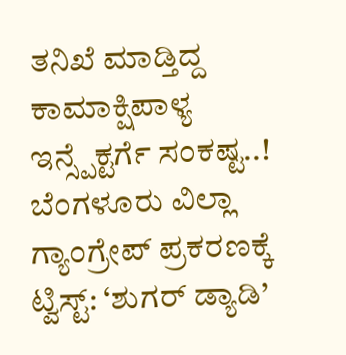ತನಿಖೆ ಮಾಡ್ತಿದ್ದ ಕಾಮಾಕ್ಷಿಪಾಳ್ಯ ಇನ್ಸ್ಪೆಕ್ಟರ್ಗೆ ಸಂಕಷ್ಟ..!
ಬೆಂಗಳೂರು ವಿಲ್ಲಾ ಗ್ಯಾಂಗ್ರೇಪ್ ಪ್ರಕರಣಕ್ಕೆ ಟ್ವಿಸ್ಟ್: ‘ಶುಗರ್ ಡ್ಯಾಡಿ’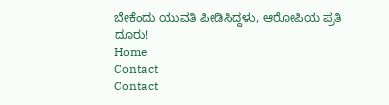ಬೇಕೆಂದು ಯುವತಿ ಪೀಡಿಸಿದ್ದಳು, ಆರೋಪಿಯ ಪ್ರತಿ ದೂರು!
Home
Contact
Contact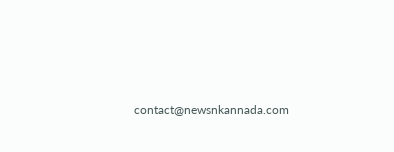contact@newsnkannada.com